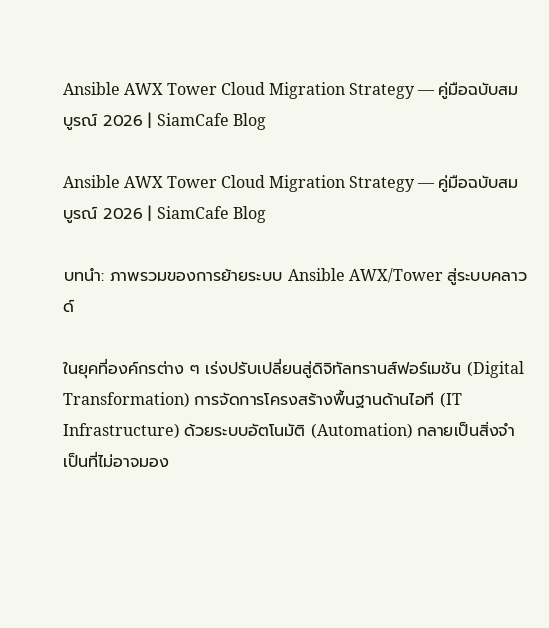Ansible AWX Tower Cloud Migration Strategy — คู่มือฉบับสมบูรณ์ 2026 | SiamCafe Blog

Ansible AWX Tower Cloud Migration Strategy — คู่มือฉบับสมบูรณ์ 2026 | SiamCafe Blog

บทนำ: ภาพรวมของการย้ายระบบ Ansible AWX/Tower สู่ระบบคลาวด์

ในยุคที่องค์กรต่าง ๆ เร่งปรับเปลี่ยนสู่ดิจิทัลทรานส์ฟอร์เมชัน (Digital Transformation) การจัดการโครงสร้างพื้นฐานด้านไอที (IT Infrastructure) ด้วยระบบอัตโนมัติ (Automation) กลายเป็นสิ่งจำเป็นที่ไม่อาจมอง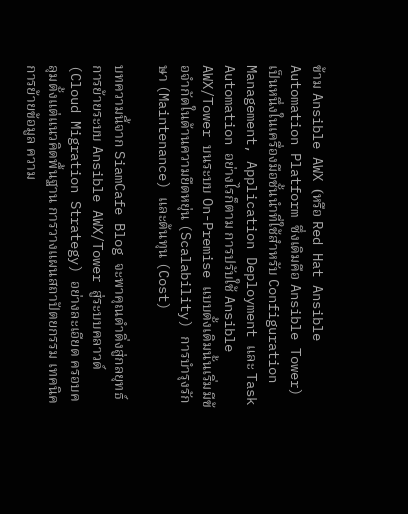ข้าม Ansible AWX (หรือ Red Hat Ansible Automation Platform ซึ่งเดิมคือ Ansible Tower) เป็นหนึ่งในเครื่องมือชั้นนำที่ใช้สำหรับ Configuration Management, Application Deployment และ Task Automation อย่างไรก็ตาม การปรับใช้ Ansible AWX/Tower บนระบบ On-Premise แบบดั้งเดิมนั้นเริ่มมีข้อจำกัดในด้านความยืดหยุ่น (Scalability) การบำรุงรักษา (Maintenance) และต้นทุน (Cost)

บทความนี้จาก SiamCafe Blog จะพาคุณดำดิ่งสู่กลยุทธ์การย้ายระบบ Ansible AWX/Tower สู่ระบบคลาวด์ (Cloud Migration Strategy) อย่างละเอียด ครอบคลุมตั้งแต่แนวคิดพื้นฐาน การวางแผนสถาปัตยกรรม เทคนิคการย้ายข้อมูล ความ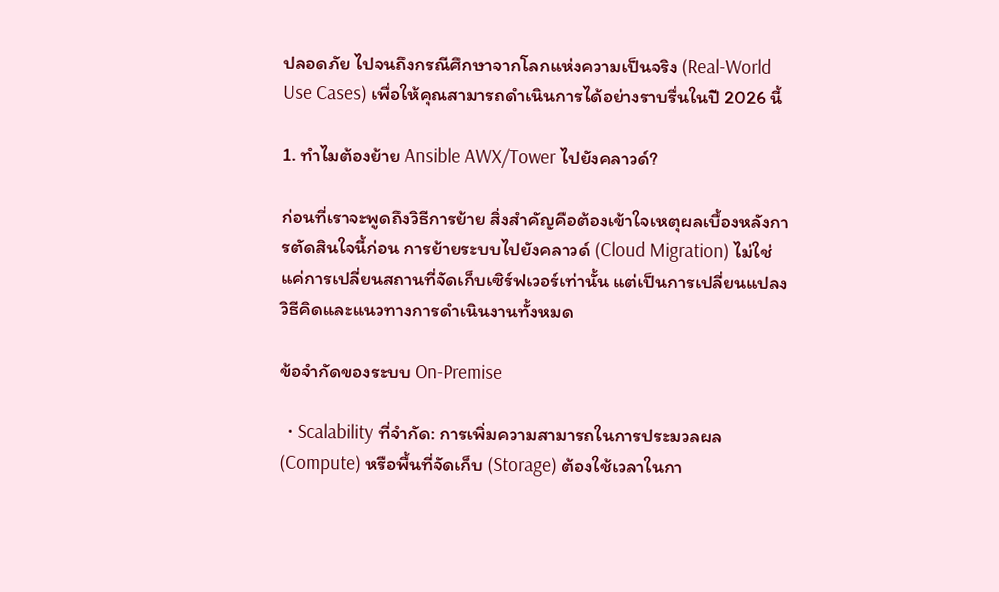ปลอดภัย ไปจนถึงกรณีศึกษาจากโลกแห่งความเป็นจริง (Real-World Use Cases) เพื่อให้คุณสามารถดำเนินการได้อย่างราบรื่นในปี 2026 นี้

1. ทำไมต้องย้าย Ansible AWX/Tower ไปยังคลาวด์?

ก่อนที่เราจะพูดถึงวิธีการย้าย สิ่งสำคัญคือต้องเข้าใจเหตุผลเบื้องหลังการตัดสินใจนี้ก่อน การย้ายระบบไปยังคลาวด์ (Cloud Migration) ไม่ใช่แค่การเปลี่ยนสถานที่จัดเก็บเซิร์ฟเวอร์เท่านั้น แต่เป็นการเปลี่ยนแปลงวิธีคิดและแนวทางการดำเนินงานทั้งหมด

ข้อจำกัดของระบบ On-Premise

  • Scalability ที่จำกัด: การเพิ่มความสามารถในการประมวลผล (Compute) หรือพื้นที่จัดเก็บ (Storage) ต้องใช้เวลาในกา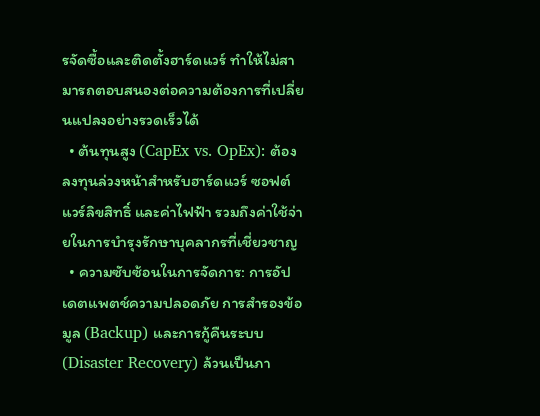รจัดซื้อและติดตั้งฮาร์ดแวร์ ทำให้ไม่สามารถตอบสนองต่อความต้องการที่เปลี่ยนแปลงอย่างรวดเร็วได้
  • ต้นทุนสูง (CapEx vs. OpEx): ต้องลงทุนล่วงหน้าสำหรับฮาร์ดแวร์ ซอฟต์แวร์ลิขสิทธิ์ และค่าไฟฟ้า รวมถึงค่าใช้จ่ายในการบำรุงรักษาบุคลากรที่เชี่ยวชาญ
  • ความซับซ้อนในการจัดการ: การอัปเดตแพตช์ความปลอดภัย การสำรองข้อมูล (Backup) และการกู้คืนระบบ (Disaster Recovery) ล้วนเป็นภา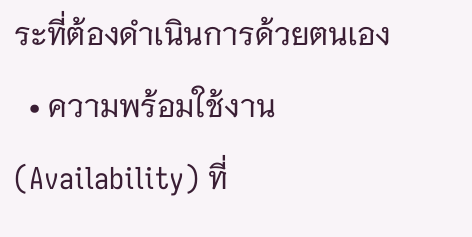ระที่ต้องดำเนินการด้วยตนเอง
  • ความพร้อมใช้งาน (Availability) ที่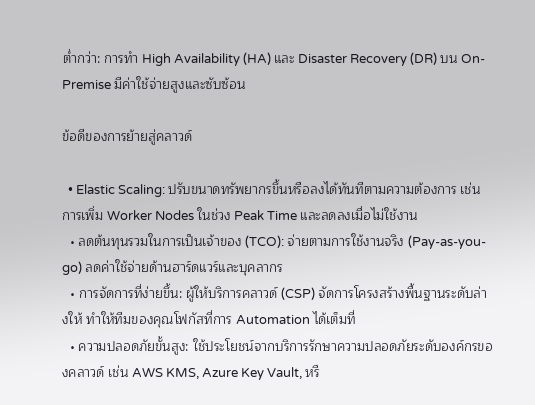ต่ำกว่า: การทำ High Availability (HA) และ Disaster Recovery (DR) บน On-Premise มีค่าใช้จ่ายสูงและซับซ้อน

ข้อดีของการย้ายสู่คลาวด์

  • Elastic Scaling: ปรับขนาดทรัพยากรขึ้นหรือลงได้ทันทีตามความต้องการ เช่น การเพิ่ม Worker Nodes ในช่วง Peak Time และลดลงเมื่อไม่ใช้งาน
  • ลดต้นทุนรวมในการเป็นเจ้าของ (TCO): จ่ายตามการใช้งานจริง (Pay-as-you-go) ลดค่าใช้จ่ายด้านฮาร์ดแวร์และบุคลากร
  • การจัดการที่ง่ายขึ้น: ผู้ให้บริการคลาวด์ (CSP) จัดการโครงสร้างพื้นฐานระดับล่างให้ ทำให้ทีมของคุณโฟกัสที่การ Automation ได้เต็มที่
  • ความปลอดภัยขั้นสูง: ใช้ประโยชน์จากบริการรักษาความปลอดภัยระดับองค์กรของคลาวด์ เช่น AWS KMS, Azure Key Vault, หรื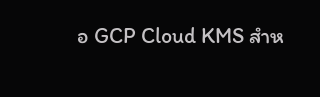อ GCP Cloud KMS สำห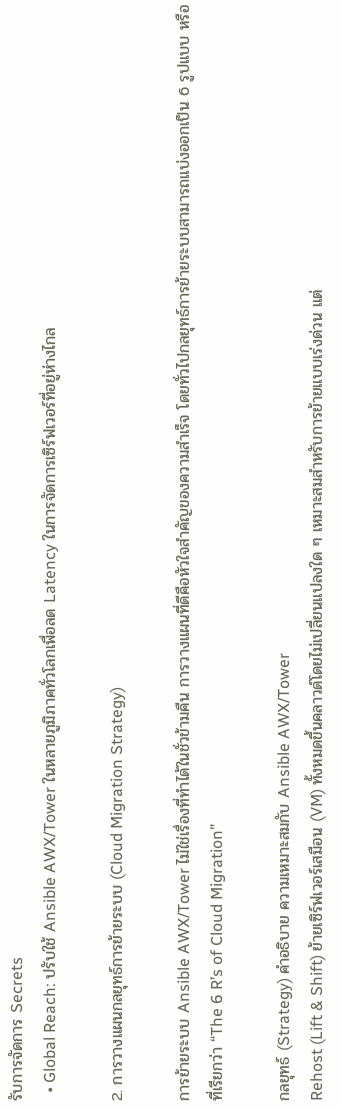รับการจัดการ Secrets
  • Global Reach: ปรับใช้ Ansible AWX/Tower ในหลายภูมิภาคทั่วโลกเพื่อลด Latency ในการจัดการเซิร์ฟเวอร์ที่อยู่ห่างไกล

2. การวางแผนกลยุทธ์การย้ายระบบ (Cloud Migration Strategy)

การย้ายระบบ Ansible AWX/Tower ไม่ใช่เรื่องที่ทำได้ในชั่วข้ามคืน การวางแผนที่ดีคือหัวใจสำคัญของความสำเร็จ โดยทั่วไปกลยุทธ์การย้ายระบบสามารถแบ่งออกเป็น 6 รูปแบบ หรือที่เรียกว่า “The 6 R’s of Cloud Migration”

กลยุทธ์ (Strategy) คำอธิบาย ความเหมาะสมกับ Ansible AWX/Tower
Rehost (Lift & Shift) ย้ายเซิร์ฟเวอร์เสมือน (VM) ทั้งหมดขึ้นคลาวด์โดยไม่เปลี่ยนแปลงใด ๆ เหมาะสมสำหรับการย้ายแบบเร่งด่วน แต่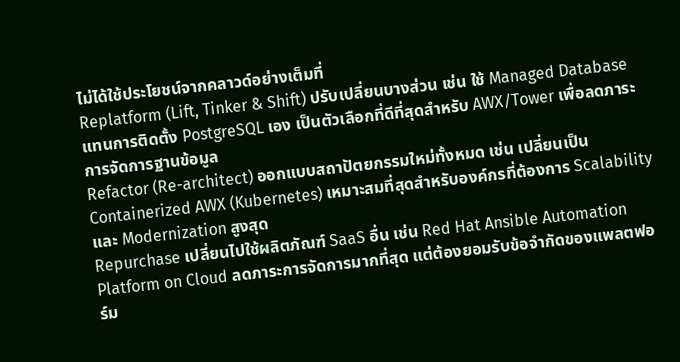ไม่ได้ใช้ประโยชน์จากคลาวด์อย่างเต็มที่
Replatform (Lift, Tinker & Shift) ปรับเปลี่ยนบางส่วน เช่น ใช้ Managed Database แทนการติดตั้ง PostgreSQL เอง เป็นตัวเลือกที่ดีที่สุดสำหรับ AWX/Tower เพื่อลดภาระการจัดการฐานข้อมูล
Refactor (Re-architect) ออกแบบสถาปัตยกรรมใหม่ทั้งหมด เช่น เปลี่ยนเป็น Containerized AWX (Kubernetes) เหมาะสมที่สุดสำหรับองค์กรที่ต้องการ Scalability และ Modernization สูงสุด
Repurchase เปลี่ยนไปใช้ผลิตภัณฑ์ SaaS อื่น เช่น Red Hat Ansible Automation Platform on Cloud ลดภาระการจัดการมากที่สุด แต่ต้องยอมรับข้อจำกัดของแพลตฟอร์ม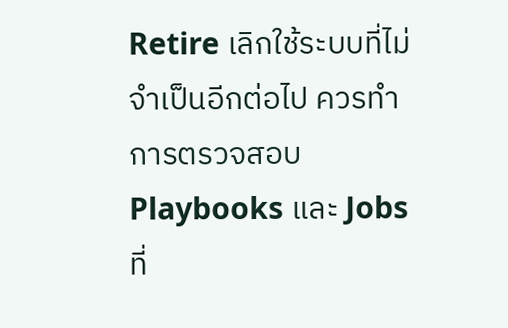Retire เลิกใช้ระบบที่ไม่จำเป็นอีกต่อไป ควรทำการตรวจสอบ Playbooks และ Jobs ที่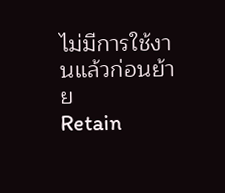ไม่มีการใช้งานแล้วก่อนย้าย
Retain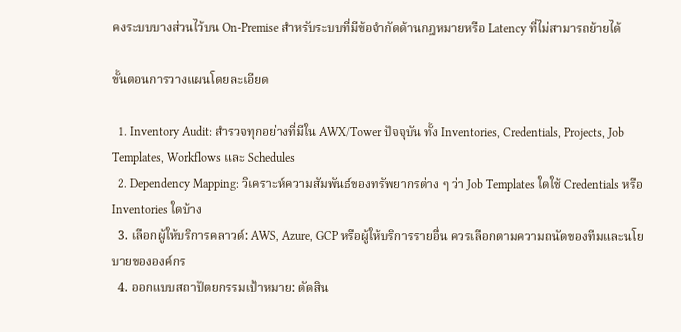คงระบบบางส่วนไว้บน On-Premise สำหรับระบบที่มีข้อจำกัดด้านกฎหมายหรือ Latency ที่ไม่สามารถย้ายได้

ขั้นตอนการวางแผนโดยละเอียด

  1. Inventory Audit: สำรวจทุกอย่างที่มีใน AWX/Tower ปัจจุบัน ทั้ง Inventories, Credentials, Projects, Job Templates, Workflows และ Schedules
  2. Dependency Mapping: วิเคราะห์ความสัมพันธ์ของทรัพยากรต่าง ๆ ว่า Job Templates ใดใช้ Credentials หรือ Inventories ใดบ้าง
  3. เลือกผู้ให้บริการคลาวด์: AWS, Azure, GCP หรือผู้ให้บริการรายอื่น ควรเลือกตามความถนัดของทีมและนโยบายขององค์กร
  4. ออกแบบสถาปัตยกรรมเป้าหมาย: ตัดสิน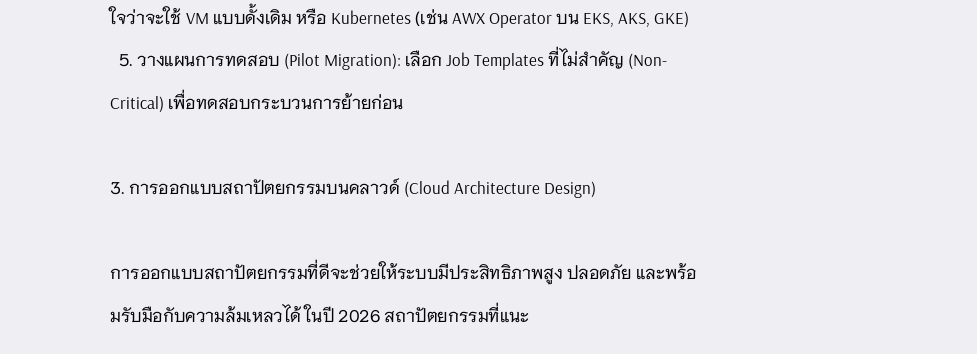ใจว่าจะใช้ VM แบบดั้งเดิม หรือ Kubernetes (เช่น AWX Operator บน EKS, AKS, GKE)
  5. วางแผนการทดสอบ (Pilot Migration): เลือก Job Templates ที่ไม่สำคัญ (Non-Critical) เพื่อทดสอบกระบวนการย้ายก่อน

3. การออกแบบสถาปัตยกรรมบนคลาวด์ (Cloud Architecture Design)

การออกแบบสถาปัตยกรรมที่ดีจะช่วยให้ระบบมีประสิทธิภาพสูง ปลอดภัย และพร้อมรับมือกับความล้มเหลวได้ ในปี 2026 สถาปัตยกรรมที่แนะ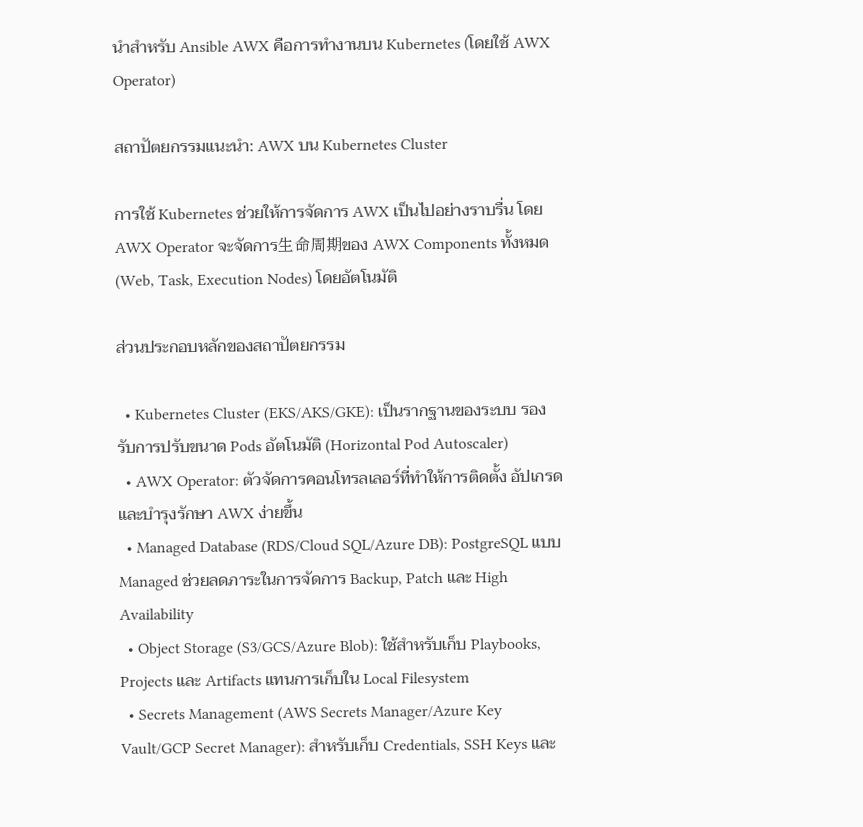นำสำหรับ Ansible AWX คือการทำงานบน Kubernetes (โดยใช้ AWX Operator)

สถาปัตยกรรมแนะนำ: AWX บน Kubernetes Cluster

การใช้ Kubernetes ช่วยให้การจัดการ AWX เป็นไปอย่างราบรื่น โดย AWX Operator จะจัดการ生命周期ของ AWX Components ทั้งหมด (Web, Task, Execution Nodes) โดยอัตโนมัติ

ส่วนประกอบหลักของสถาปัตยกรรม

  • Kubernetes Cluster (EKS/AKS/GKE): เป็นรากฐานของระบบ รองรับการปรับขนาด Pods อัตโนมัติ (Horizontal Pod Autoscaler)
  • AWX Operator: ตัวจัดการคอนโทรลเลอร์ที่ทำให้การติดตั้ง อัปเกรด และบำรุงรักษา AWX ง่ายขึ้น
  • Managed Database (RDS/Cloud SQL/Azure DB): PostgreSQL แบบ Managed ช่วยลดภาระในการจัดการ Backup, Patch และ High Availability
  • Object Storage (S3/GCS/Azure Blob): ใช้สำหรับเก็บ Playbooks, Projects และ Artifacts แทนการเก็บใน Local Filesystem
  • Secrets Management (AWS Secrets Manager/Azure Key Vault/GCP Secret Manager): สำหรับเก็บ Credentials, SSH Keys และ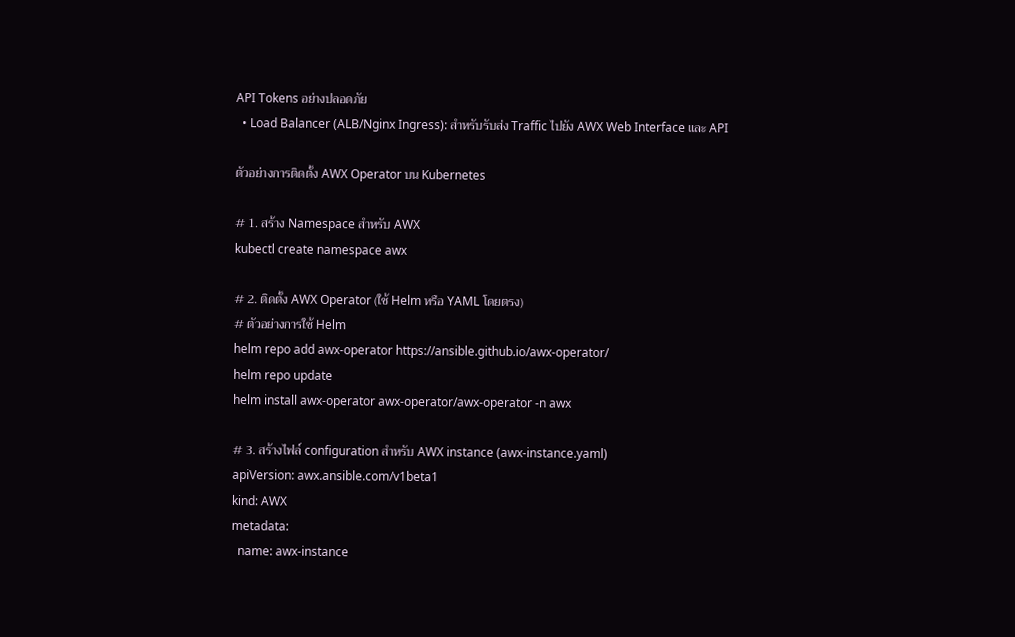API Tokens อย่างปลอดภัย
  • Load Balancer (ALB/Nginx Ingress): สำหรับรับส่ง Traffic ไปยัง AWX Web Interface และ API

ตัวอย่างการติดตั้ง AWX Operator บน Kubernetes

# 1. สร้าง Namespace สำหรับ AWX
kubectl create namespace awx

# 2. ติดตั้ง AWX Operator (ใช้ Helm หรือ YAML โดยตรง)
# ตัวอย่างการใช้ Helm
helm repo add awx-operator https://ansible.github.io/awx-operator/
helm repo update
helm install awx-operator awx-operator/awx-operator -n awx

# 3. สร้างไฟล์ configuration สำหรับ AWX instance (awx-instance.yaml)
apiVersion: awx.ansible.com/v1beta1
kind: AWX
metadata:
  name: awx-instance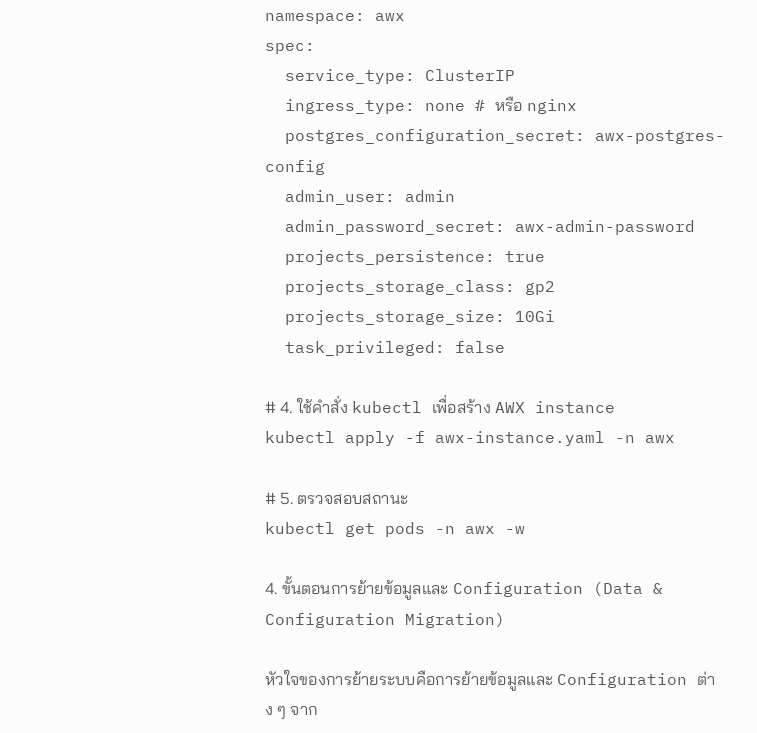namespace: awx
spec:
  service_type: ClusterIP
  ingress_type: none # หรือ nginx
  postgres_configuration_secret: awx-postgres-config
  admin_user: admin
  admin_password_secret: awx-admin-password
  projects_persistence: true
  projects_storage_class: gp2
  projects_storage_size: 10Gi
  task_privileged: false

# 4. ใช้คำสั่ง kubectl เพื่อสร้าง AWX instance
kubectl apply -f awx-instance.yaml -n awx

# 5. ตรวจสอบสถานะ
kubectl get pods -n awx -w

4. ขั้นตอนการย้ายข้อมูลและ Configuration (Data & Configuration Migration)

หัวใจของการย้ายระบบคือการย้ายข้อมูลและ Configuration ต่าง ๆ จาก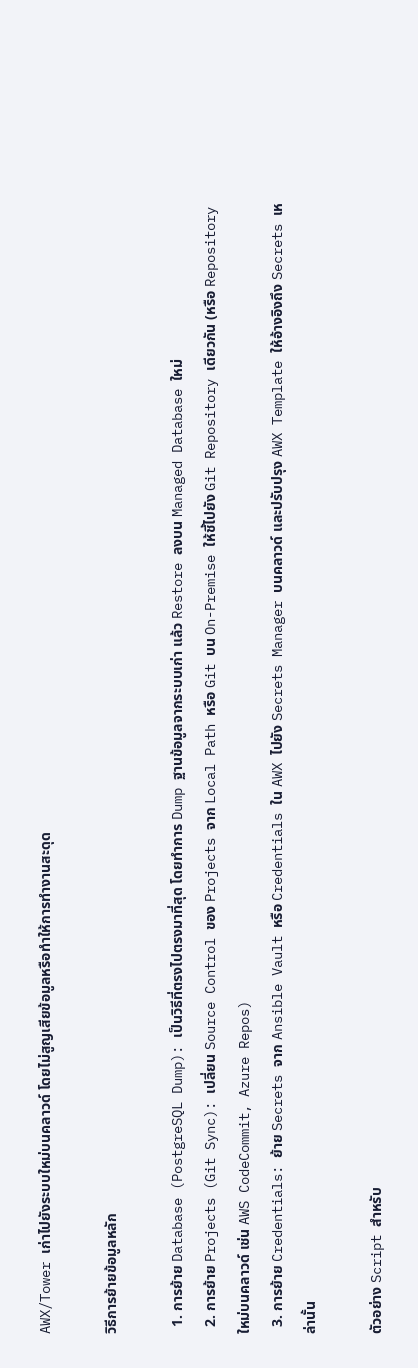AWX/Tower เก่าไปยังระบบใหม่บนคลาวด์ โดยไม่สูญเสียข้อมูลหรือทำให้การทำงานสะดุด

วิธีการย้ายข้อมูลหลัก

  1. การย้าย Database (PostgreSQL Dump): เป็นวิธีที่ตรงไปตรงมาที่สุด โดยทำการ Dump ฐานข้อมูลจากระบบเก่า แล้ว Restore ลงบน Managed Database ใหม่
  2. การย้าย Projects (Git Sync): เปลี่ยน Source Control ของ Projects จาก Local Path หรือ Git บน On-Premise ให้ชี้ไปยัง Git Repository เดียวกัน (หรือ Repository ใหม่บนคลาวด์ เช่น AWS CodeCommit, Azure Repos)
  3. การย้าย Credentials: ย้าย Secrets จาก Ansible Vault หรือ Credentials ใน AWX ไปยัง Secrets Manager บนคลาวด์ และปรับปรุง AWX Template ให้อ้างอิงถึง Secrets เหล่านั้น

ตัวอย่าง Script สำหรับ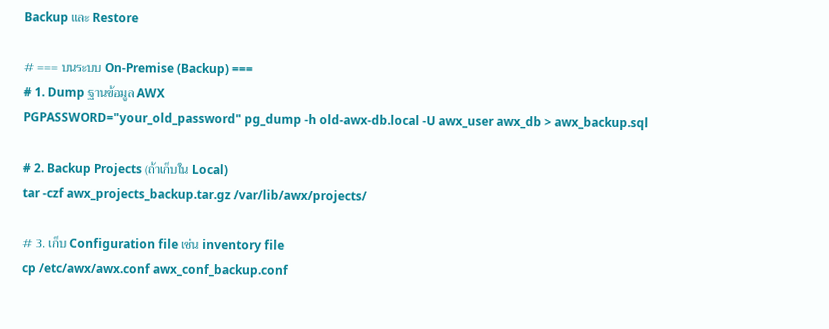Backup และ Restore

# === บนระบบ On-Premise (Backup) ===
# 1. Dump ฐานข้อมูล AWX
PGPASSWORD="your_old_password" pg_dump -h old-awx-db.local -U awx_user awx_db > awx_backup.sql

# 2. Backup Projects (ถ้าเก็บใน Local)
tar -czf awx_projects_backup.tar.gz /var/lib/awx/projects/

# 3. เก็บ Configuration file เช่น inventory file
cp /etc/awx/awx.conf awx_conf_backup.conf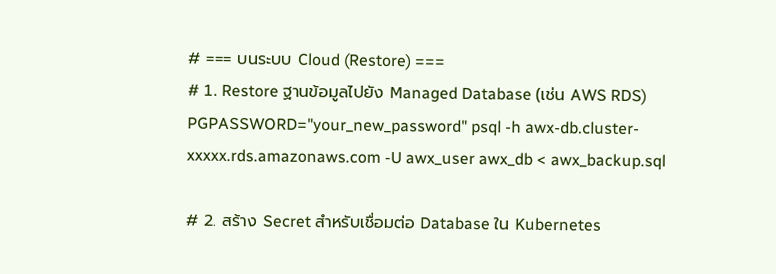# === บนระบบ Cloud (Restore) ===
# 1. Restore ฐานข้อมูลไปยัง Managed Database (เช่น AWS RDS)
PGPASSWORD="your_new_password" psql -h awx-db.cluster-xxxxx.rds.amazonaws.com -U awx_user awx_db < awx_backup.sql

# 2. สร้าง Secret สำหรับเชื่อมต่อ Database ใน Kubernetes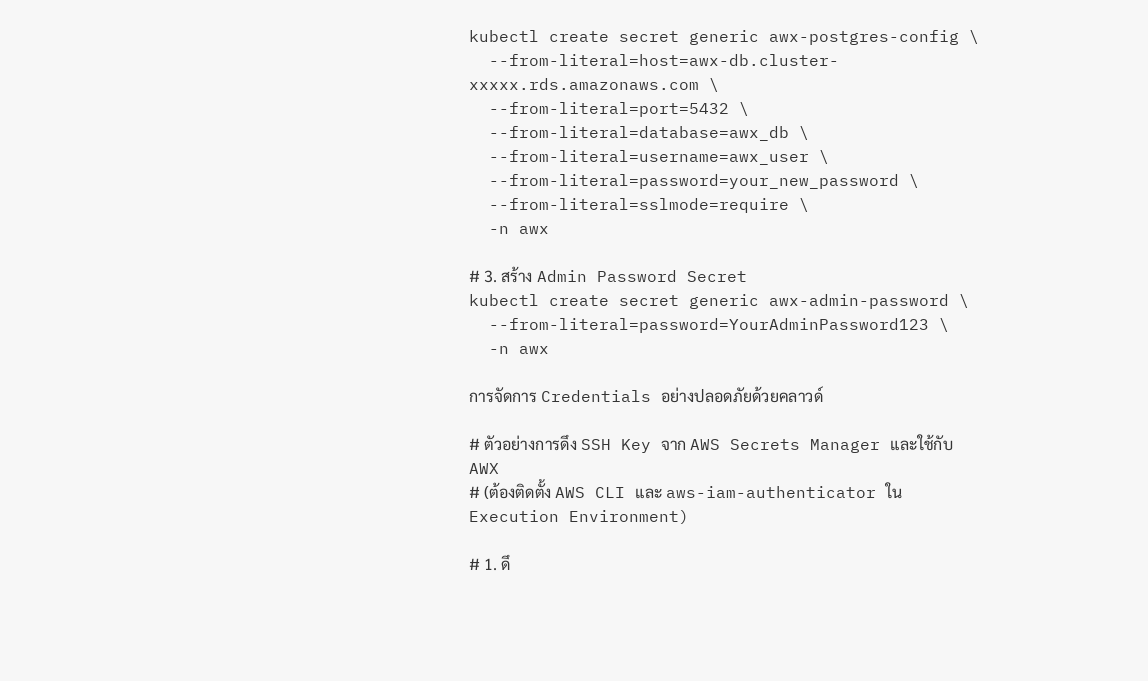kubectl create secret generic awx-postgres-config \
  --from-literal=host=awx-db.cluster-xxxxx.rds.amazonaws.com \
  --from-literal=port=5432 \
  --from-literal=database=awx_db \
  --from-literal=username=awx_user \
  --from-literal=password=your_new_password \
  --from-literal=sslmode=require \
  -n awx

# 3. สร้าง Admin Password Secret
kubectl create secret generic awx-admin-password \
  --from-literal=password=YourAdminPassword123 \
  -n awx

การจัดการ Credentials อย่างปลอดภัยด้วยคลาวด์

# ตัวอย่างการดึง SSH Key จาก AWS Secrets Manager และใช้กับ AWX
# (ต้องติดตั้ง AWS CLI และ aws-iam-authenticator ใน Execution Environment)

# 1. ดึ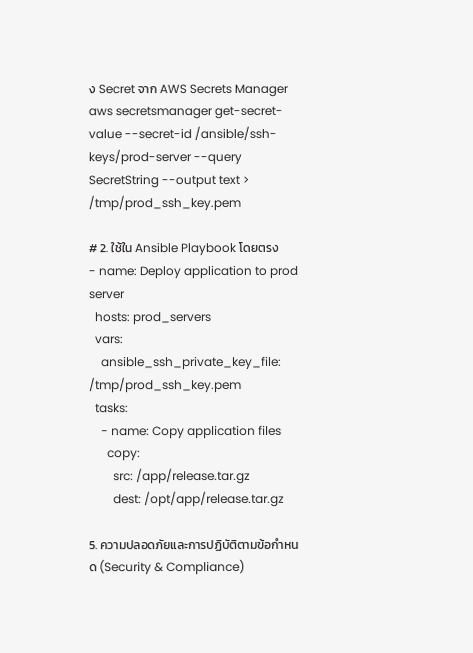ง Secret จาก AWS Secrets Manager
aws secretsmanager get-secret-value --secret-id /ansible/ssh-keys/prod-server --query SecretString --output text > /tmp/prod_ssh_key.pem

# 2. ใช้ใน Ansible Playbook โดยตรง
- name: Deploy application to prod server
  hosts: prod_servers
  vars:
    ansible_ssh_private_key_file: /tmp/prod_ssh_key.pem
  tasks:
    - name: Copy application files
      copy:
        src: /app/release.tar.gz
        dest: /opt/app/release.tar.gz

5. ความปลอดภัยและการปฏิบัติตามข้อกำหนด (Security & Compliance)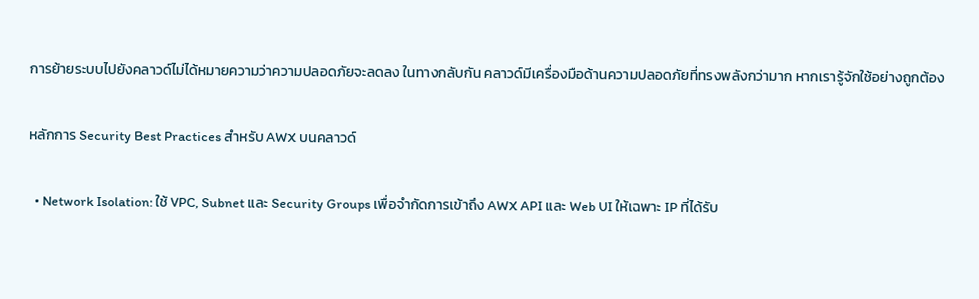การย้ายระบบไปยังคลาวด์ไม่ได้หมายความว่าความปลอดภัยจะลดลง ในทางกลับกัน คลาวด์มีเครื่องมือด้านความปลอดภัยที่ทรงพลังกว่ามาก หากเรารู้จักใช้อย่างถูกต้อง

หลักการ Security Best Practices สำหรับ AWX บนคลาวด์

  • Network Isolation: ใช้ VPC, Subnet และ Security Groups เพื่อจำกัดการเข้าถึง AWX API และ Web UI ให้เฉพาะ IP ที่ได้รับ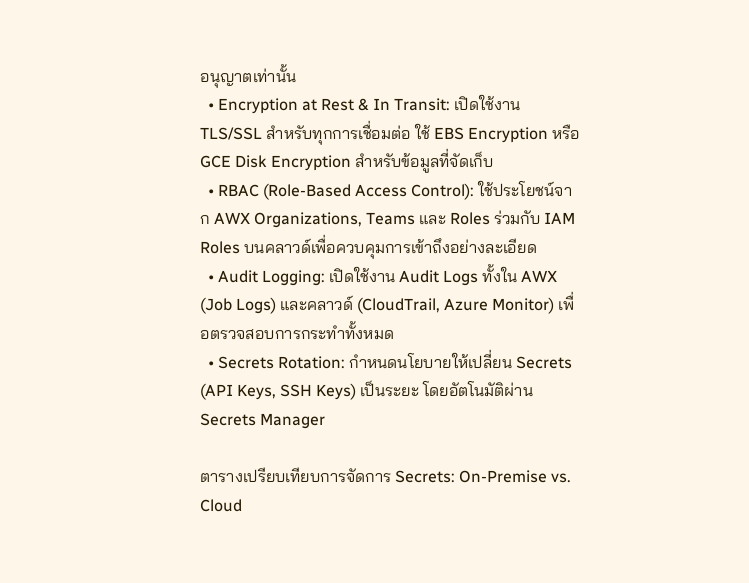อนุญาตเท่านั้น
  • Encryption at Rest & In Transit: เปิดใช้งาน TLS/SSL สำหรับทุกการเชื่อมต่อ ใช้ EBS Encryption หรือ GCE Disk Encryption สำหรับข้อมูลที่จัดเก็บ
  • RBAC (Role-Based Access Control): ใช้ประโยชน์จาก AWX Organizations, Teams และ Roles ร่วมกับ IAM Roles บนคลาวด์เพื่อควบคุมการเข้าถึงอย่างละเอียด
  • Audit Logging: เปิดใช้งาน Audit Logs ทั้งใน AWX (Job Logs) และคลาวด์ (CloudTrail, Azure Monitor) เพื่อตรวจสอบการกระทำทั้งหมด
  • Secrets Rotation: กำหนดนโยบายให้เปลี่ยน Secrets (API Keys, SSH Keys) เป็นระยะ โดยอัตโนมัติผ่าน Secrets Manager

ตารางเปรียบเทียบการจัดการ Secrets: On-Premise vs. Cloud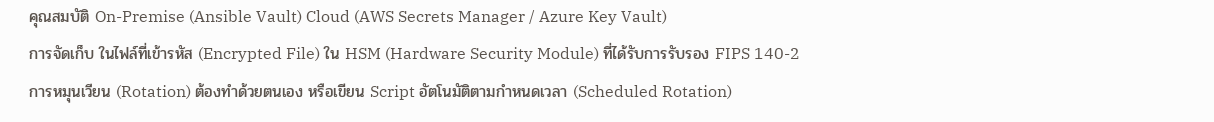คุณสมบัติ On-Premise (Ansible Vault) Cloud (AWS Secrets Manager / Azure Key Vault)
การจัดเก็บ ในไฟล์ที่เข้ารหัส (Encrypted File) ใน HSM (Hardware Security Module) ที่ได้รับการรับรอง FIPS 140-2
การหมุนเวียน (Rotation) ต้องทำด้วยตนเอง หรือเขียน Script อัตโนมัติตามกำหนดเวลา (Scheduled Rotation)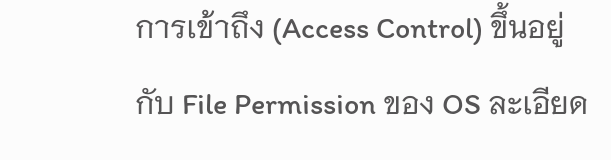การเข้าถึง (Access Control) ขึ้นอยู่กับ File Permission ของ OS ละเอียด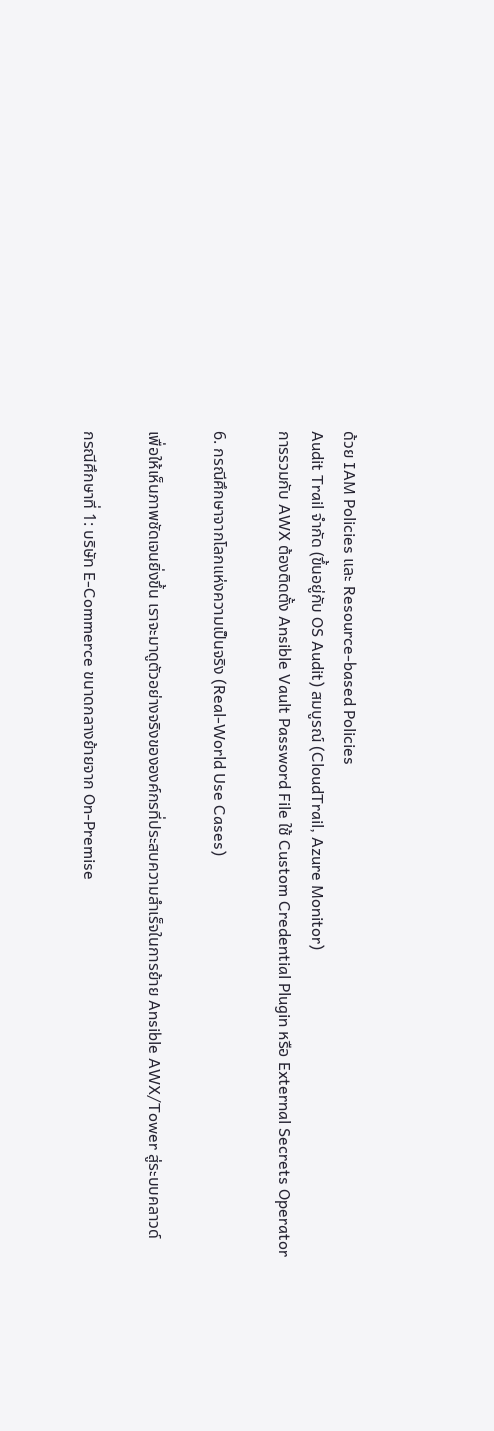ด้วย IAM Policies และ Resource-based Policies
Audit Trail จำกัด (ขึ้นอยู่กับ OS Audit) สมบูรณ์ (CloudTrail, Azure Monitor)
การรวมกับ AWX ต้องติดตั้ง Ansible Vault Password File ใช้ Custom Credential Plugin หรือ External Secrets Operator

6. กรณีศึกษาจากโลกแห่งความเป็นจริง (Real-World Use Cases)

เพื่อให้เห็นภาพชัดเจนยิ่งขึ้น เราจะมาดูตัวอย่างจริงขององค์กรที่ประสบความสำเร็จในการย้าย Ansible AWX/Tower สู่ระบบคลาวด์

กรณีศึกษาที่ 1: บริษัท E-Commerce ขนาดกลางย้ายจาก On-Premise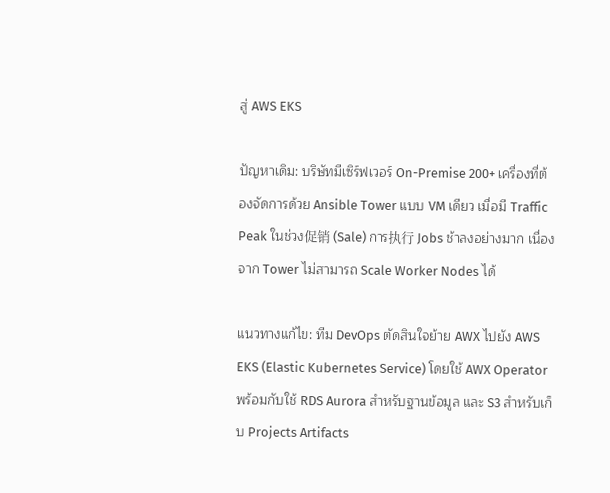สู่ AWS EKS

ปัญหาเดิม: บริษัทมีเซิร์ฟเวอร์ On-Premise 200+ เครื่องที่ต้องจัดการด้วย Ansible Tower แบบ VM เดียว เมื่อมี Traffic Peak ในช่วง促销 (Sale) การ执行 Jobs ช้าลงอย่างมาก เนื่องจาก Tower ไม่สามารถ Scale Worker Nodes ได้

แนวทางแก้ไข: ทีม DevOps ตัดสินใจย้าย AWX ไปยัง AWS EKS (Elastic Kubernetes Service) โดยใช้ AWX Operator พร้อมกับใช้ RDS Aurora สำหรับฐานข้อมูล และ S3 สำหรับเก็บ Projects Artifacts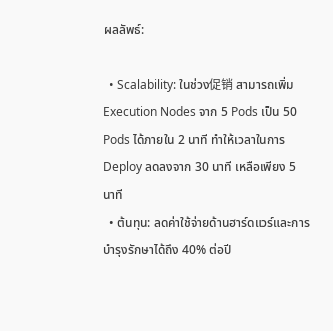ผลลัพธ์:

  • Scalability: ในช่วง促销 สามารถเพิ่ม Execution Nodes จาก 5 Pods เป็น 50 Pods ได้ภายใน 2 นาที ทำให้เวลาในการ Deploy ลดลงจาก 30 นาที เหลือเพียง 5 นาที
  • ต้นทุน: ลดค่าใช้จ่ายด้านฮาร์ดแวร์และการบำรุงรักษาได้ถึง 40% ต่อปี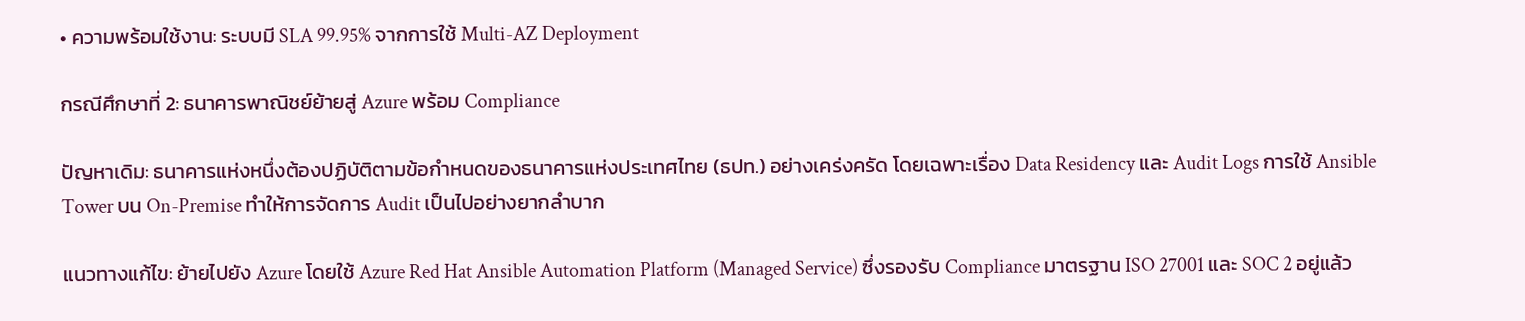• ความพร้อมใช้งาน: ระบบมี SLA 99.95% จากการใช้ Multi-AZ Deployment

กรณีศึกษาที่ 2: ธนาคารพาณิชย์ย้ายสู่ Azure พร้อม Compliance

ปัญหาเดิม: ธนาคารแห่งหนึ่งต้องปฏิบัติตามข้อกำหนดของธนาคารแห่งประเทศไทย (ธปท.) อย่างเคร่งครัด โดยเฉพาะเรื่อง Data Residency และ Audit Logs การใช้ Ansible Tower บน On-Premise ทำให้การจัดการ Audit เป็นไปอย่างยากลำบาก

แนวทางแก้ไข: ย้ายไปยัง Azure โดยใช้ Azure Red Hat Ansible Automation Platform (Managed Service) ซึ่งรองรับ Compliance มาตรฐาน ISO 27001 และ SOC 2 อยู่แล้ว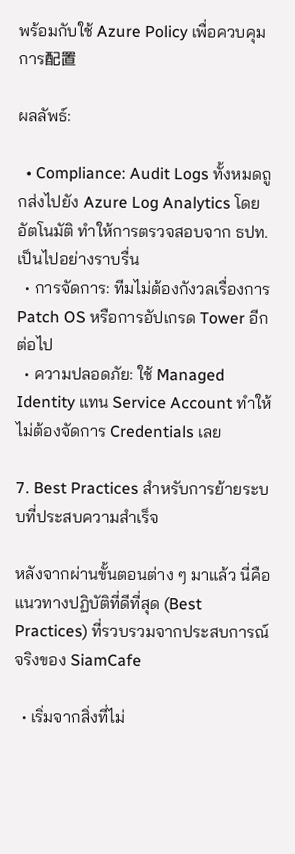พร้อมกับใช้ Azure Policy เพื่อควบคุมการ配置

ผลลัพธ์:

  • Compliance: Audit Logs ทั้งหมดถูกส่งไปยัง Azure Log Analytics โดยอัตโนมัติ ทำให้การตรวจสอบจาก ธปท. เป็นไปอย่างราบรื่น
  • การจัดการ: ทีมไม่ต้องกังวลเรื่องการ Patch OS หรือการอัปเกรด Tower อีกต่อไป
  • ความปลอดภัย: ใช้ Managed Identity แทน Service Account ทำให้ไม่ต้องจัดการ Credentials เลย

7. Best Practices สำหรับการย้ายระบบที่ประสบความสำเร็จ

หลังจากผ่านขั้นตอนต่าง ๆ มาแล้ว นี่คือแนวทางปฏิบัติที่ดีที่สุด (Best Practices) ที่รวบรวมจากประสบการณ์จริงของ SiamCafe

  • เริ่มจากสิ่งที่ไม่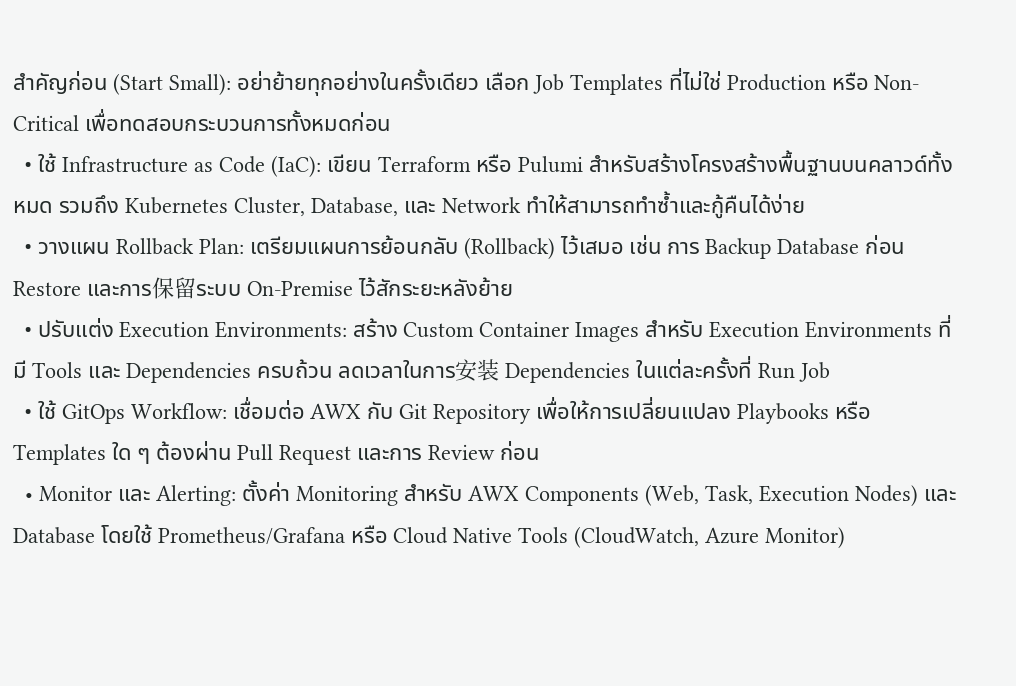สำคัญก่อน (Start Small): อย่าย้ายทุกอย่างในครั้งเดียว เลือก Job Templates ที่ไม่ใช่ Production หรือ Non-Critical เพื่อทดสอบกระบวนการทั้งหมดก่อน
  • ใช้ Infrastructure as Code (IaC): เขียน Terraform หรือ Pulumi สำหรับสร้างโครงสร้างพื้นฐานบนคลาวด์ทั้งหมด รวมถึง Kubernetes Cluster, Database, และ Network ทำให้สามารถทำซ้ำและกู้คืนได้ง่าย
  • วางแผน Rollback Plan: เตรียมแผนการย้อนกลับ (Rollback) ไว้เสมอ เช่น การ Backup Database ก่อน Restore และการ保留ระบบ On-Premise ไว้สักระยะหลังย้าย
  • ปรับแต่ง Execution Environments: สร้าง Custom Container Images สำหรับ Execution Environments ที่มี Tools และ Dependencies ครบถ้วน ลดเวลาในการ安装 Dependencies ในแต่ละครั้งที่ Run Job
  • ใช้ GitOps Workflow: เชื่อมต่อ AWX กับ Git Repository เพื่อให้การเปลี่ยนแปลง Playbooks หรือ Templates ใด ๆ ต้องผ่าน Pull Request และการ Review ก่อน
  • Monitor และ Alerting: ตั้งค่า Monitoring สำหรับ AWX Components (Web, Task, Execution Nodes) และ Database โดยใช้ Prometheus/Grafana หรือ Cloud Native Tools (CloudWatch, Azure Monitor)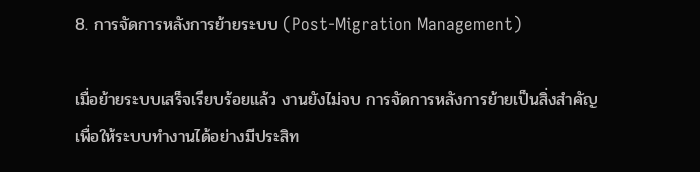8. การจัดการหลังการย้ายระบบ (Post-Migration Management)

เมื่อย้ายระบบเสร็จเรียบร้อยแล้ว งานยังไม่จบ การจัดการหลังการย้ายเป็นสิ่งสำคัญเพื่อให้ระบบทำงานได้อย่างมีประสิท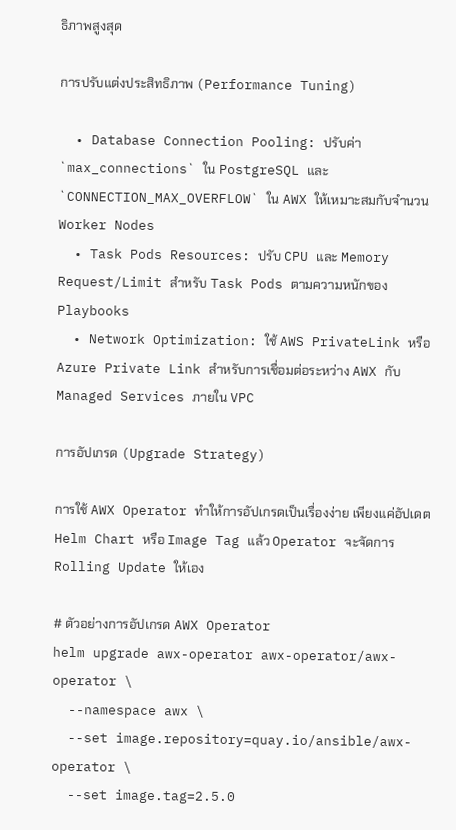ธิภาพสูงสุด

การปรับแต่งประสิทธิภาพ (Performance Tuning)

  • Database Connection Pooling: ปรับค่า `max_connections` ใน PostgreSQL และ `CONNECTION_MAX_OVERFLOW` ใน AWX ให้เหมาะสมกับจำนวน Worker Nodes
  • Task Pods Resources: ปรับ CPU และ Memory Request/Limit สำหรับ Task Pods ตามความหนักของ Playbooks
  • Network Optimization: ใช้ AWS PrivateLink หรือ Azure Private Link สำหรับการเชื่อมต่อระหว่าง AWX กับ Managed Services ภายใน VPC

การอัปเกรด (Upgrade Strategy)

การใช้ AWX Operator ทำให้การอัปเกรดเป็นเรื่องง่าย เพียงแค่อัปเดต Helm Chart หรือ Image Tag แล้ว Operator จะจัดการ Rolling Update ให้เอง

# ตัวอย่างการอัปเกรด AWX Operator
helm upgrade awx-operator awx-operator/awx-operator \
  --namespace awx \
  --set image.repository=quay.io/ansible/awx-operator \
  --set image.tag=2.5.0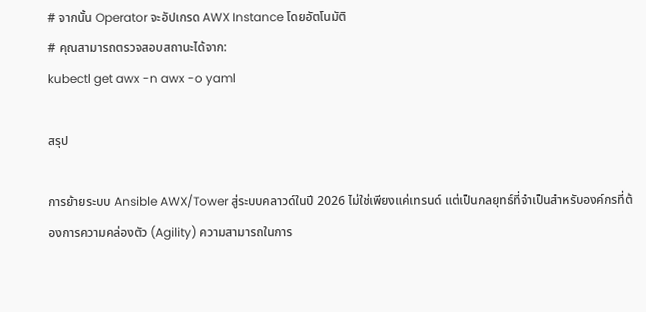# จากนั้น Operator จะอัปเกรด AWX Instance โดยอัตโนมัติ
# คุณสามารถตรวจสอบสถานะได้จาก:
kubectl get awx -n awx -o yaml

สรุป

การย้ายระบบ Ansible AWX/Tower สู่ระบบคลาวด์ในปี 2026 ไม่ใช่เพียงแค่เทรนด์ แต่เป็นกลยุทธ์ที่จำเป็นสำหรับองค์กรที่ต้องการความคล่องตัว (Agility) ความสามารถในการ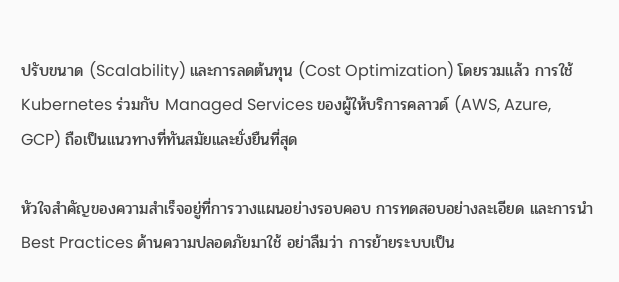ปรับขนาด (Scalability) และการลดต้นทุน (Cost Optimization) โดยรวมแล้ว การใช้ Kubernetes ร่วมกับ Managed Services ของผู้ให้บริการคลาวด์ (AWS, Azure, GCP) ถือเป็นแนวทางที่ทันสมัยและยั่งยืนที่สุด

หัวใจสำคัญของความสำเร็จอยู่ที่การวางแผนอย่างรอบคอบ การทดสอบอย่างละเอียด และการนำ Best Practices ด้านความปลอดภัยมาใช้ อย่าลืมว่า การย้ายระบบเป็น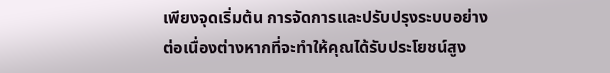เพียงจุดเริ่มต้น การจัดการและปรับปรุงระบบอย่างต่อเนื่องต่างหากที่จะทำให้คุณได้รับประโยชน์สูง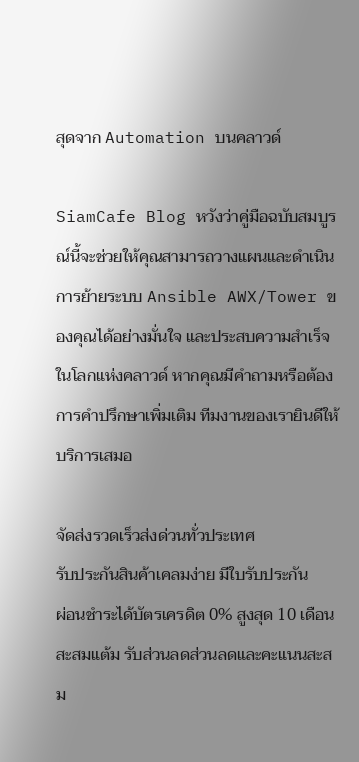สุดจาก Automation บนคลาวด์

SiamCafe Blog หวังว่าคู่มือฉบับสมบูรณ์นี้จะช่วยให้คุณสามารถวางแผนและดำเนินการย้ายระบบ Ansible AWX/Tower ของคุณได้อย่างมั่นใจ และประสบความสำเร็จในโลกแห่งคลาวด์ หากคุณมีคำถามหรือต้องการคำปรึกษาเพิ่มเติม ทีมงานของเรายินดีให้บริการเสมอ

จัดส่งรวดเร็วส่งด่วนทั่วประเทศ
รับประกันสินค้าเคลมง่าย มีใบรับประกัน
ผ่อนชำระได้บัตรเครดิต 0% สูงสุด 10 เดือน
สะสมแต้ม รับส่วนลดส่วนลดและคะแนนสะสม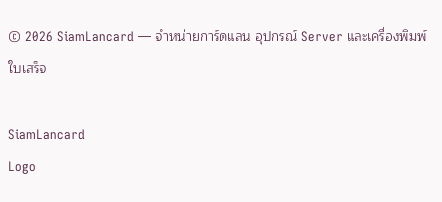© 2026 SiamLancard — จำหน่ายการ์ดแลน อุปกรณ์ Server และเครื่องพิมพ์ใบเสร็จ

SiamLancard
Logo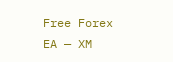Free Forex EA — XM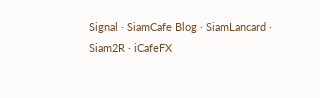Signal · SiamCafe Blog · SiamLancard · Siam2R · iCafeFX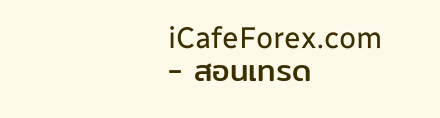iCafeForex.com - สอนเทรด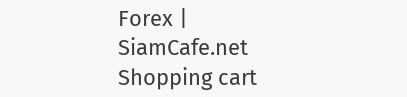Forex | SiamCafe.net
Shopping cart